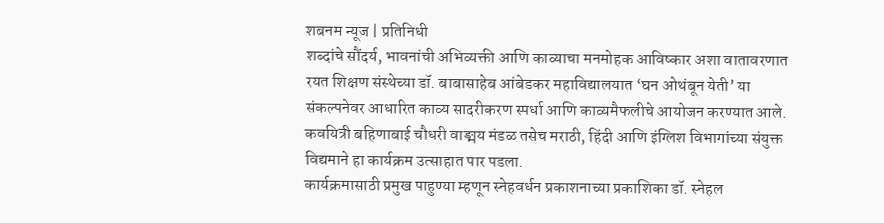शबनम न्यूज | प्रतिनिधी
शब्दांचे सौंदर्य, भावनांची अभिव्यक्ती आणि काव्याचा मनमोहक आविष्कार अशा वातावरणात रयत शिक्षण संस्थेच्या डॉ. बाबासाहेब आंबेडकर महाविद्यालयात ‘घन ओथंबून येती’ या संकल्पनेवर आधारित काव्य सादरीकरण स्पर्धा आणि काव्यमैफलीचे आयोजन करण्यात आले. कवयित्री बहिणाबाई चौधरी वाङ्मय मंडळ तसेच मराठी, हिंदी आणि इंग्लिश विभागांच्या संयुक्त विद्यमाने हा कार्यक्रम उत्साहात पार पडला.
कार्यक्रमासाठी प्रमुख पाहुण्या म्हणून स्नेहवर्धन प्रकाशनाच्या प्रकाशिका डॉ. स्नेहल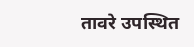तावरे उपस्थित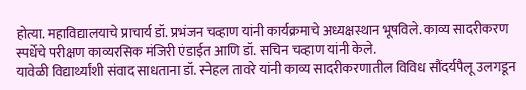होत्या. महाविद्यालयाचे प्राचार्य डॉ. प्रभंजन चव्हाण यांनी कार्यक्रमाचे अध्यक्षस्थान भूषविले. काव्य सादरीकरण स्पर्धेचे परीक्षण काव्यरसिक मंजिरी एंडाईत आणि डॉ. सचिन चव्हाण यांनी केले.
यावेळी विद्यार्थ्यांशी संवाद साधताना डॉ. स्नेहल तावरे यांनी काव्य सादरीकरणातील विविध सौंदर्यपैलू उलगडून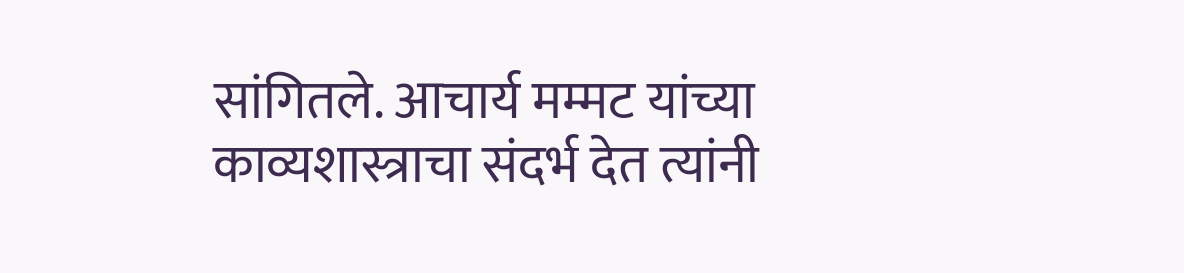सांगितले. आचार्य मम्मट यांच्या काव्यशास्त्राचा संदर्भ देत त्यांनी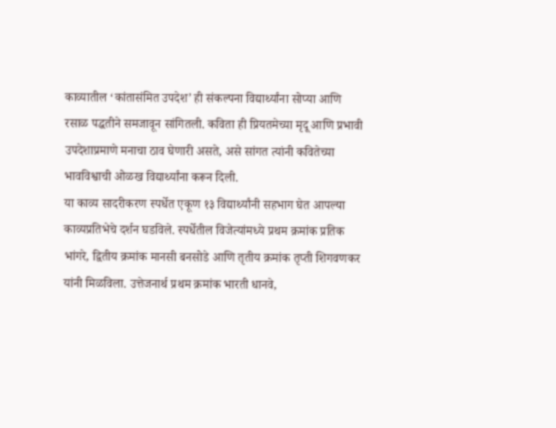काव्यातील ‘कांतासंमित उपदेश’ ही संकल्पना विद्यार्थ्यांना सोप्या आणि रसाळ पद्धतीने समजावून सांगितली. कविता ही प्रियतमेच्या मृदू आणि प्रभावी उपदेशाप्रमाणे मनाचा ठाव घेणारी असते, असे सांगत त्यांनी कवितेच्या भावविश्वाची ओळख विद्यार्थ्यांना करून दिली.
या काव्य सादरीकरण स्पर्धेत एकूण १३ विद्यार्थ्यांनी सहभाग घेत आपल्या काव्यप्रतिभेचे दर्शन घडविले. स्पर्धेतील विजेत्यांमध्ये प्रथम क्रमांक प्रतिक भांगरे, द्वितीय क्रमांक मानसी बनसोडे आणि तृतीय क्रमांक तृप्ती शिगवणकर यांनी मिळविला. उत्तेजनार्थ प्रथम क्रमांक भारती धानवे,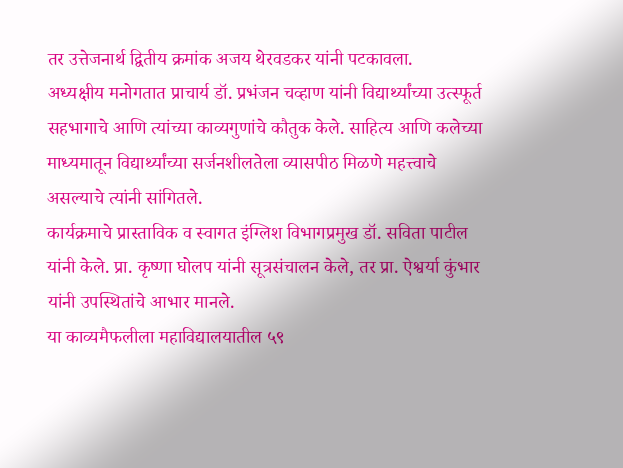तर उत्तेजनार्थ द्वितीय क्रमांक अजय थेरवडकर यांनी पटकावला.
अध्यक्षीय मनोगतात प्राचार्य डॉ. प्रभंजन चव्हाण यांनी विद्यार्थ्यांच्या उत्स्फूर्त सहभागाचे आणि त्यांच्या काव्यगुणांचे कौतुक केले. साहित्य आणि कलेच्या माध्यमातून विद्यार्थ्यांच्या सर्जनशीलतेला व्यासपीठ मिळणे महत्त्वाचे असल्याचे त्यांनी सांगितले.
कार्यक्रमाचे प्रास्ताविक व स्वागत इंग्लिश विभागप्रमुख डॉ. सविता पाटील यांनी केले. प्रा. कृष्णा घोलप यांनी सूत्रसंचालन केले, तर प्रा. ऐश्वर्या कुंभार यांनी उपस्थितांचे आभार मानले.
या काव्यमैफलीला महाविद्यालयातील ५९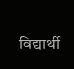विद्यार्थी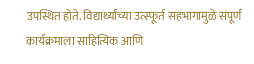उपस्थित होते. विद्यार्थ्यांच्या उत्स्फूर्त सहभागामुळे संपूर्ण कार्यक्रमाला साहित्यिक आणि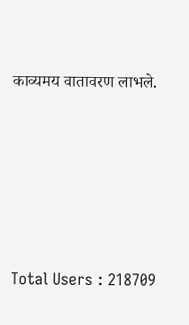काव्यमय वातावरण लाभले.










Total Users : 218709